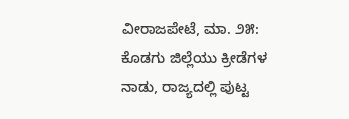ವೀರಾಜಪೇಟೆ, ಮಾ. ೨೫: ಕೊಡಗು ಜಿಲ್ಲೆಯು ಕ್ರೀಡೆಗಳ ನಾಡು, ರಾಜ್ಯದಲ್ಲಿ ಪುಟ್ಟ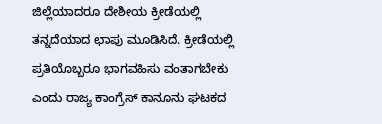ಜಿಲ್ಲೆಯಾದರೂ ದೇಶೀಯ ಕ್ರೀಡೆಯಲ್ಲಿ ತನ್ನದೆಯಾದ ಛಾಪು ಮೂಡಿಸಿದೆ. ಕ್ರೀಡೆಯಲ್ಲಿ ಪ್ರತಿಯೊಬ್ಬರೂ ಭಾಗವಹಿಸು ವಂತಾಗಬೇಕು ಎಂದು ರಾಜ್ಯ ಕಾಂಗ್ರೆಸ್ ಕಾನೂನು ಘಟಕದ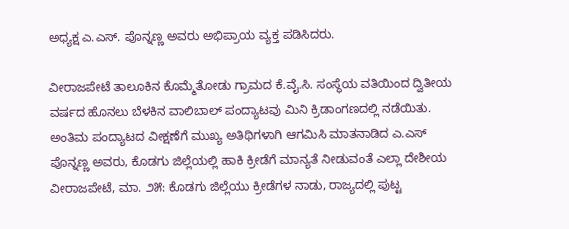ಅಧ್ಯಕ್ಷ ಎ.ಎಸ್. ಪೊನ್ನಣ್ಣ ಅವರು ಅಭಿಪ್ರಾಯ ವ್ಯಕ್ತ ಪಡಿಸಿದರು.

ವೀರಾಜಪೇಟೆ ತಾಲೂಕಿನ ಕೊಮ್ಮೆತೋಡು ಗ್ರಾಮದ ಕೆ.ವೈ.ಸಿ. ಸಂಸ್ಥೆಯ ವತಿಯಿಂದ ದ್ವಿತೀಯ ವರ್ಷದ ಹೊನಲು ಬೆಳಕಿನ ವಾಲಿಬಾಲ್ ಪಂದ್ಯಾಟವು ಮಿನಿ ಕ್ರಿಡಾಂಗಣದಲ್ಲಿ ನಡೆಯಿತು. ಅಂತಿಮ ಪಂದ್ಯಾಟದ ವೀಕ್ಷಣೆಗೆ ಮುಖ್ಯ ಅತಿಥಿಗಳಾಗಿ ಆಗಮಿಸಿ ಮಾತನಾಡಿದ ಎ.ಎಸ್ ಪೊನ್ನಣ್ಣ ಅವರು, ಕೊಡಗು ಜಿಲ್ಲೆಯಲ್ಲಿ ಹಾಕಿ ಕ್ರೀಡೆಗೆ ಮಾನ್ಯತೆ ನೀಡುವಂತೆ ಎಲ್ಲಾ ದೇಶೀಯ ವೀರಾಜಪೇಟೆ, ಮಾ. ೨೫: ಕೊಡಗು ಜಿಲ್ಲೆಯು ಕ್ರೀಡೆಗಳ ನಾಡು, ರಾಜ್ಯದಲ್ಲಿ ಪುಟ್ಟ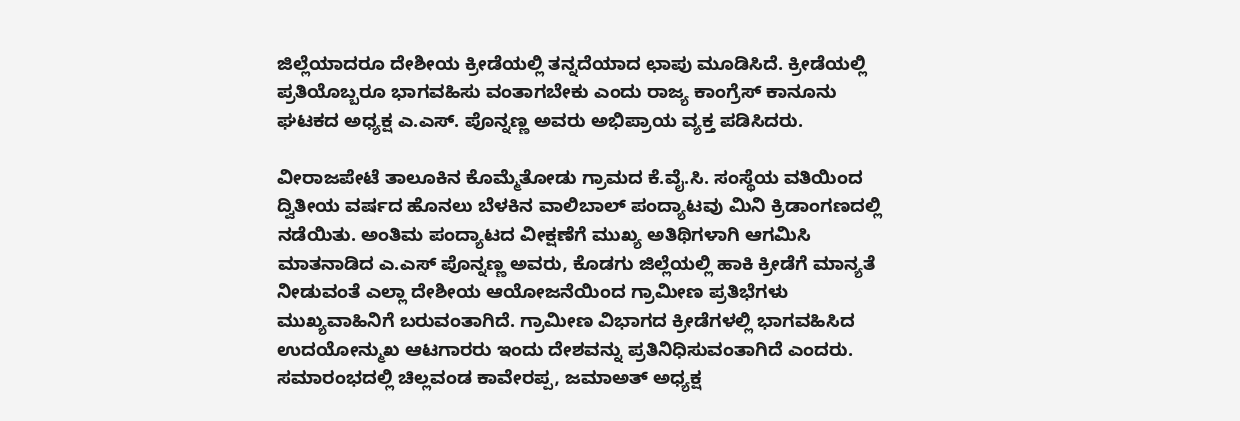ಜಿಲ್ಲೆಯಾದರೂ ದೇಶೀಯ ಕ್ರೀಡೆಯಲ್ಲಿ ತನ್ನದೆಯಾದ ಛಾಪು ಮೂಡಿಸಿದೆ. ಕ್ರೀಡೆಯಲ್ಲಿ ಪ್ರತಿಯೊಬ್ಬರೂ ಭಾಗವಹಿಸು ವಂತಾಗಬೇಕು ಎಂದು ರಾಜ್ಯ ಕಾಂಗ್ರೆಸ್ ಕಾನೂನು ಘಟಕದ ಅಧ್ಯಕ್ಷ ಎ.ಎಸ್. ಪೊನ್ನಣ್ಣ ಅವರು ಅಭಿಪ್ರಾಯ ವ್ಯಕ್ತ ಪಡಿಸಿದರು.

ವೀರಾಜಪೇಟೆ ತಾಲೂಕಿನ ಕೊಮ್ಮೆತೋಡು ಗ್ರಾಮದ ಕೆ.ವೈ.ಸಿ. ಸಂಸ್ಥೆಯ ವತಿಯಿಂದ ದ್ವಿತೀಯ ವರ್ಷದ ಹೊನಲು ಬೆಳಕಿನ ವಾಲಿಬಾಲ್ ಪಂದ್ಯಾಟವು ಮಿನಿ ಕ್ರಿಡಾಂಗಣದಲ್ಲಿ ನಡೆಯಿತು. ಅಂತಿಮ ಪಂದ್ಯಾಟದ ವೀಕ್ಷಣೆಗೆ ಮುಖ್ಯ ಅತಿಥಿಗಳಾಗಿ ಆಗಮಿಸಿ ಮಾತನಾಡಿದ ಎ.ಎಸ್ ಪೊನ್ನಣ್ಣ ಅವರು, ಕೊಡಗು ಜಿಲ್ಲೆಯಲ್ಲಿ ಹಾಕಿ ಕ್ರೀಡೆಗೆ ಮಾನ್ಯತೆ ನೀಡುವಂತೆ ಎಲ್ಲಾ ದೇಶೀಯ ಆಯೋಜನೆಯಿಂದ ಗ್ರಾಮೀಣ ಪ್ರತಿಭೆಗಳು ಮುಖ್ಯವಾಹಿನಿಗೆ ಬರುವಂತಾಗಿದೆ. ಗ್ರಾಮೀಣ ವಿಭಾಗದ ಕ್ರೀಡೆಗಳಲ್ಲಿ ಭಾಗವಹಿಸಿದ ಉದಯೋನ್ಮುಖ ಆಟಗಾರರು ಇಂದು ದೇಶವನ್ನು ಪ್ರತಿನಿಧಿಸುವಂತಾಗಿದೆ ಎಂದರು. ಸಮಾರಂಭದಲ್ಲಿ ಚಿಲ್ಲವಂಡ ಕಾವೇರಪ್ಪ, ಜಮಾಅತ್ ಅಧ್ಯಕ್ಷ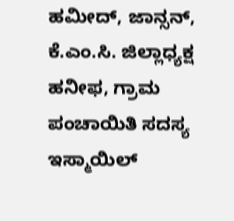ಹಮೀದ್, ಜಾನ್ಸನ್, ಕೆ.ಎಂ.ಸಿ. ಜಿಲ್ಲಾಧ್ಯಕ್ಷ ಹನೀಫ, ಗ್ರಾಮ ಪಂಚಾಯಿತಿ ಸದಸ್ಯ ಇಸ್ಮಾಯಿಲ್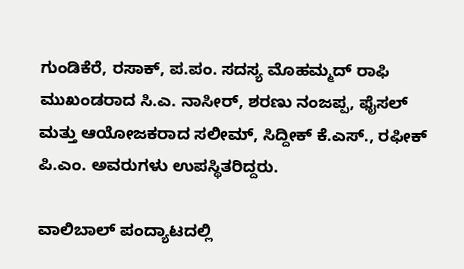ಗುಂಡಿಕೆರೆ, ರಸಾಕ್, ಪ.ಪಂ. ಸದಸ್ಯ ಮೊಹಮ್ಮದ್ ರಾಫಿ ಮುಖಂಡರಾದ ಸಿ.ಎ. ನಾಸೀರ್, ಶರಣು ನಂಜಪ್ಪ, ಫೈಸಲ್ ಮತ್ತು ಆಯೋಜಕರಾದ ಸಲೀಮ್, ಸಿದ್ದೀಕ್ ಕೆ.ಎಸ್., ರಫೀಕ್ ಪಿ.ಎಂ. ಅವರುಗಳು ಉಪಸ್ಥಿತರಿದ್ದರು.

ವಾಲಿಬಾಲ್ ಪಂದ್ಯಾಟದಲ್ಲಿ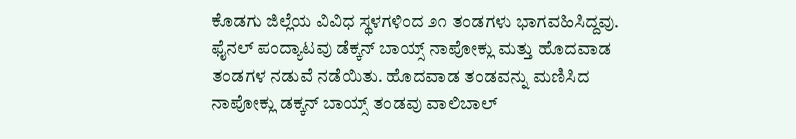ಕೊಡಗು ಜಿಲ್ಲೆಯ ವಿವಿಧ ಸ್ಥಳಗಳಿಂದ ೨೧ ತಂಡಗಳು ಭಾಗವಹಿಸಿದ್ದವು. ಫೈನಲ್ ಪಂದ್ಯಾಟವು ಡೆಕ್ಕನ್ ಬಾಯ್ಸ್ ನಾಪೋಕ್ಲು ಮತ್ತು ಹೊದವಾಡ ತಂಡಗಳ ನಡುವೆ ನಡೆಯಿತು. ಹೊದವಾಡ ತಂಡವನ್ನು ಮಣಿಸಿದ ನಾಪೋಕ್ಲು ಡಕ್ಕನ್ ಬಾಯ್ಸ್ ತಂಡವು ವಾಲಿಬಾಲ್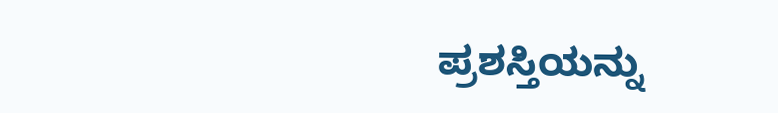ಪ್ರಶಸ್ತಿಯನ್ನು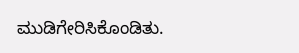ಮುಡಿಗೇರಿಸಿಕೊಂಡಿತು.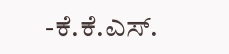-ಕೆ.ಕೆ.ಎಸ್.